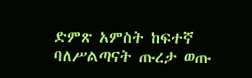ድምጽ አምስት ከፍተኛ ባለሥልጣናት ጡረታ ወጡ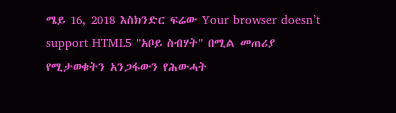ሜይ 16, 2018 እስክንድር ፍሬው Your browser doesn’t support HTML5 "አቦይ ስብሃት" በሚል መጠሪያ የሚታወቁትን አንጋፋውን የሕውሓት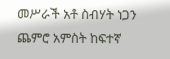መሥራች አቶ ስብሃት ነጋን ጨምሮ አምስት ከፍተኛ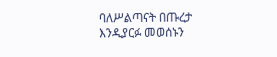ባለሥልጣናት በጡረታ እንዲያርፉ መወሰኑን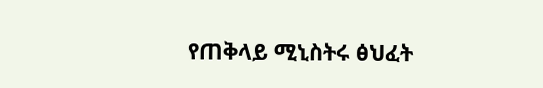የጠቅላይ ሚኒስትሩ ፅህፈት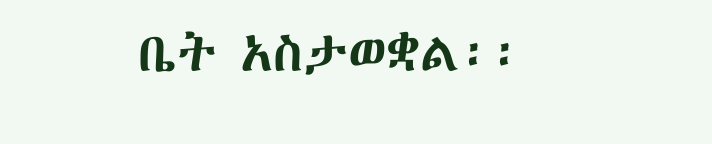ቤት አስታወቋል፡፡